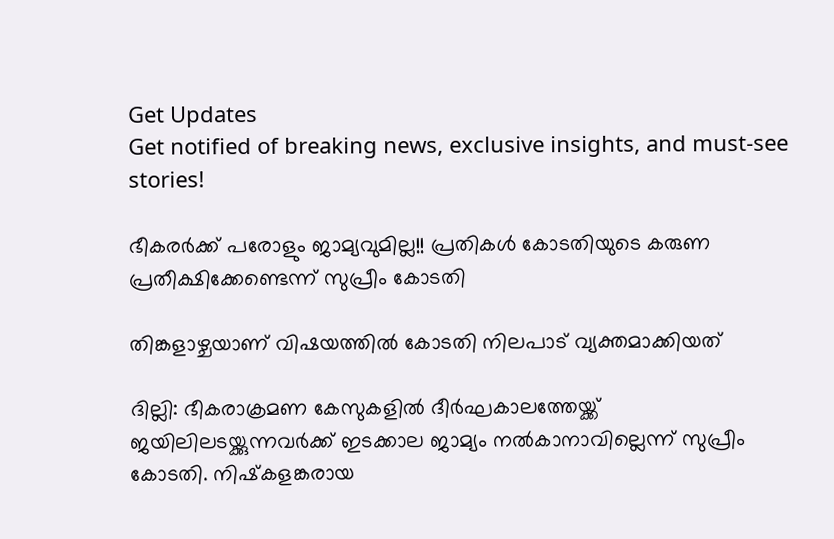Get Updates
Get notified of breaking news, exclusive insights, and must-see stories!

ഭീകരര്‍ക്ക് പരോളും ജാമ്യവുമില്ല!! പ്രതികള്‍ കോടതിയുടെ കരുണ പ്രതീക്ഷിക്കേണ്ടെന്ന് സുപ്രീം കോടതി

തിങ്കളാഴ്ചയാണ് വിഷയത്തില്‍ കോടതി നിലപാട് വ്യക്തമാക്കിയത്

ദില്ലി: ഭീകരാക്രമണ കേസുകളില്‍ ദീര്‍ഘകാലത്തേയ്ക്ക് ജയിലിലടയ്ക്കുന്നവര്‍ക്ക് ഇടക്കാല ജാമ്യം നല്‍കാനാവില്ലെന്ന് സുപ്രീം കോടതി. നിഷ്‌കളങ്കരായ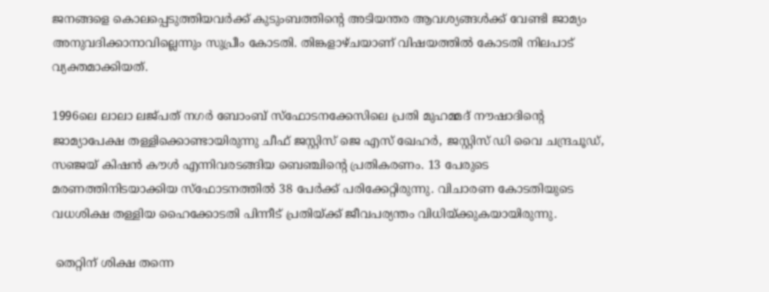ജനങ്ങളെ കൊലപ്പെടുത്തിയവര്‍ക്ക് കുടുംബത്തിന്റെ അടിയന്തര ആവശ്യങ്ങള്‍ക്ക് വേണ്ടി ജാമ്യം അനുവദിക്കാനാവില്ലെന്നും സുപ്രീം കോടതി. തിങ്കളാഴ്ചയാണ് വിഷയത്തില്‍ കോടതി നിലപാട് വ്യക്തമാക്കിയത്.

1996ലെ ലാലാ ലജ്പത് നഗര്‍ ബോംബ് സ്‌ഫോടനക്കേസിലെ പ്രതി മുഹമ്മദ് നൗഷാദിന്റെ ജാമ്യാപേക്ഷ തള്ളിക്കൊണ്ടായിരുന്നു ചീഫ് ജസ്റ്റിസ് ജെ എസ് ഖേഹര്‍, ജസ്റ്റിസ് ഡി വൈ ചന്ദ്രചൂഡ്, സഞ്ജയ് കിഷന്‍ കൗള്‍ എന്നിവരടങ്ങിയ ബെഞ്ചിന്റെ പ്രതികരണം. 13 പേരുടെ മരണത്തിനിടയാക്കിയ സ്‌ഫോടനത്തില്‍ 38 പേര്‍ക്ക് പരിക്കേറ്റിരുന്നു. വിചാരണ കോടതിയുടെ വധശിക്ഷ തള്ളിയ ഹൈക്കോടതി പിന്നീട് പ്രതിയ്ക്ക് ജീവപര്യന്തം വിധിയ്ക്കുകയായിരുന്നു.

 തെറ്റിന് ശിക്ഷ തന്നെ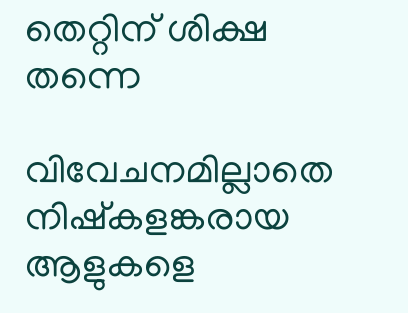തെറ്റിന് ശിക്ഷ തന്നെ

വിവേചനമില്ലാതെ നിഷ്‌കളങ്കരായ ആളുകളെ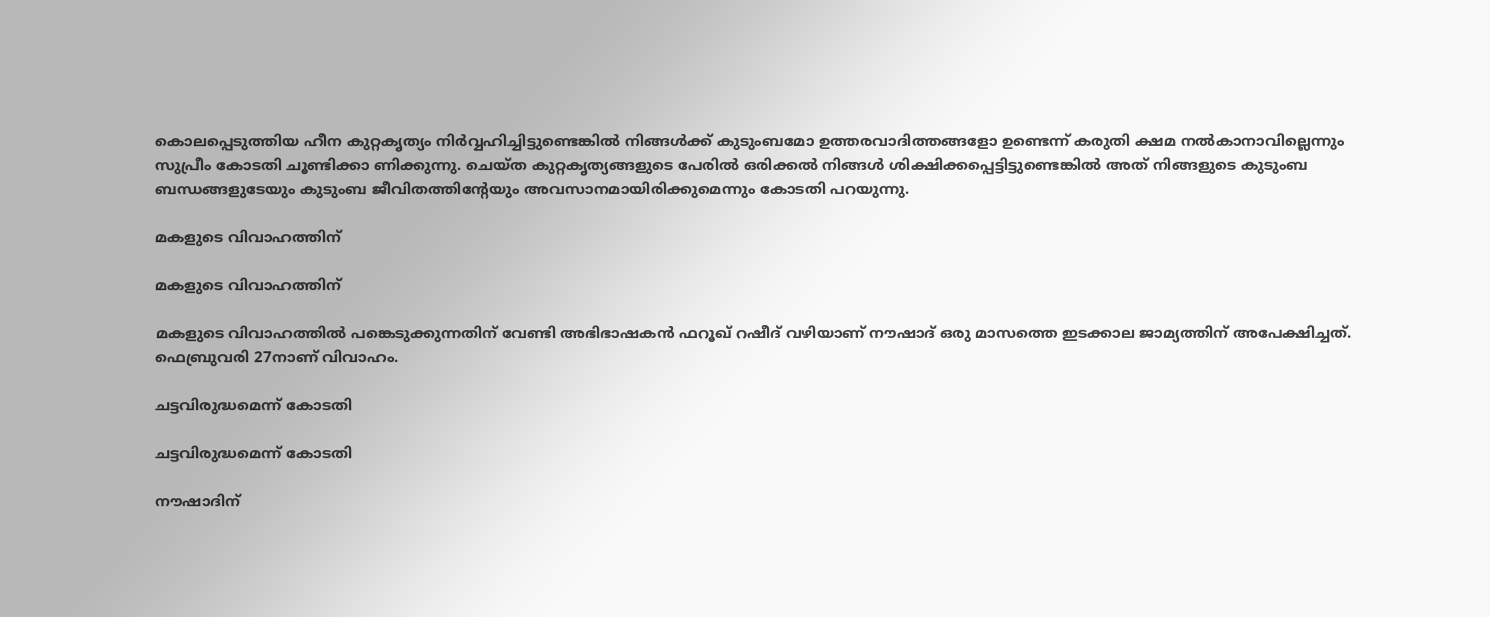കൊലപ്പെടുത്തിയ ഹീന കുറ്റകൃത്യം നിര്‍വ്വഹിച്ചിട്ടുണ്ടെങ്കില്‍ നിങ്ങള്‍ക്ക് കുടുംബമോ ഉത്തരവാദിത്തങ്ങളോ ഉണ്ടെന്ന് കരുതി ക്ഷമ നല്‍കാനാവില്ലെന്നും സുപ്രീം കോടതി ചൂണ്ടിക്കാ ണിക്കുന്നു. ചെയ്ത കുറ്റകൃത്യങ്ങളുടെ പേരില്‍ ഒരിക്കല്‍ നിങ്ങള്‍ ശിക്ഷിക്കപ്പെട്ടിട്ടുണ്ടെങ്കില്‍ അത് നിങ്ങളുടെ കുടുംബ ബന്ധങ്ങളുടേയും കുടുംബ ജീവിതത്തിന്റേയും അവസാനമായിരിക്കുമെന്നും കോടതി പറയുന്നു.

മകളുടെ വിവാഹത്തിന്

മകളുടെ വിവാഹത്തിന്

മകളുടെ വിവാഹത്തില്‍ പങ്കെടുക്കുന്നതിന് വേണ്ടി അഭിഭാഷകന്‍ ഫറൂഖ് റഷീദ് വഴിയാണ് നൗഷാദ് ഒരു മാസത്തെ ഇടക്കാല ജാമ്യത്തിന് അപേക്ഷിച്ചത്. ഫെബ്രുവരി 27നാണ് വിവാഹം.

ചട്ടവിരുദ്ധമെന്ന് കോടതി

ചട്ടവിരുദ്ധമെന്ന് കോടതി

നൗഷാദിന്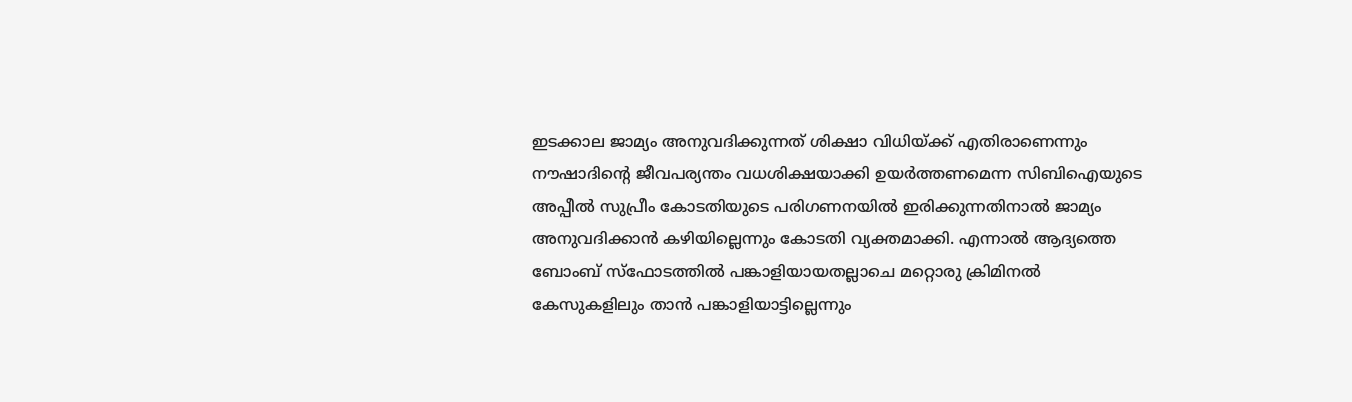ഇടക്കാല ജാമ്യം അനുവദിക്കുന്നത് ശിക്ഷാ വിധിയ്ക്ക് എതിരാണെന്നും നൗഷാദിന്റെ ജീവപര്യന്തം വധശിക്ഷയാക്കി ഉയര്‍ത്തണമെന്ന സിബിഐയുടെ അപ്പീല്‍ സുപ്രീം കോടതിയുടെ പരിഗണനയില്‍ ഇരിക്കുന്നതിനാല്‍ ജാമ്യം അനുവദിക്കാന്‍ കഴിയില്ലെന്നും കോടതി വ്യക്തമാക്കി. എന്നാല്‍ ആദ്യത്തെ ബോംബ് സ്‌ഫോടത്തില്‍ പങ്കാളിയായതല്ലാചെ മറ്റൊരു ക്രിമിനല്‍ കേസുകളിലും താന്‍ പങ്കാളിയാട്ടില്ലെന്നും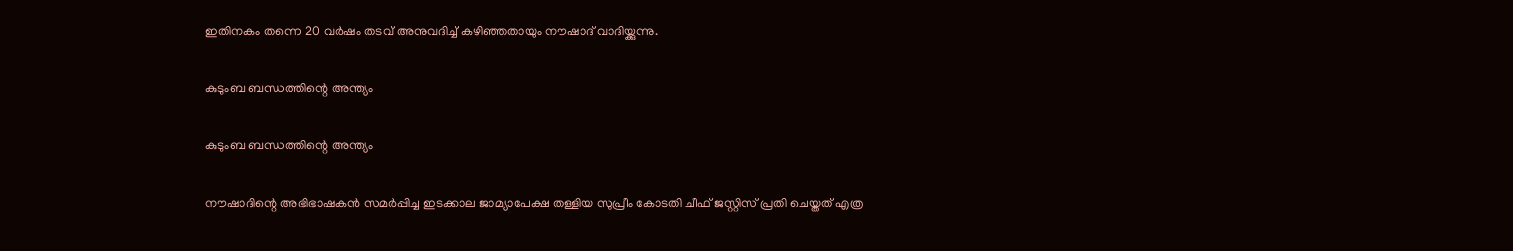ഇതിനകം തന്നെ 20 വര്‍ഷം തടവ് അനുവദിച്ച് കഴിഞ്ഞതായും നൗഷാദ് വാദിയ്ക്കുന്നു.

കുടുംബ ബന്ധത്തിന്റെ അന്ത്യം

കുടുംബ ബന്ധത്തിന്റെ അന്ത്യം

നൗഷാദിന്റെ അഭിഭാഷകന്‍ സമര്‍പ്പിച്ച ഇടക്കാല ജാമ്യാപേക്ഷ തള്ളിയ സുപ്രീം കോടതി ചീഫ് ജസ്റ്റിസ് പ്രതി ചെയ്തത് എത്ര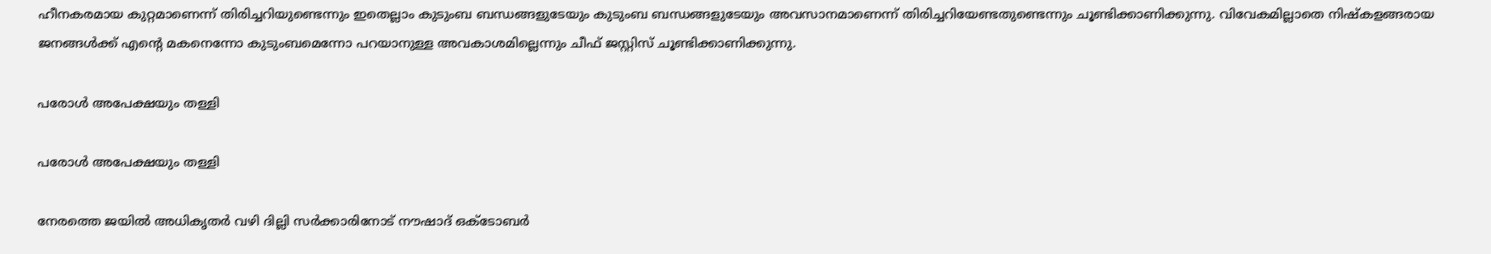ഹീനകരമായ കുറ്റമാണെന്ന് തിരിച്ചറിയുണ്ടെന്നും ഇതെല്ലാം കുടുംബ ബന്ധങ്ങളുടേയും കുടുംബ ബന്ധങ്ങളുടേയും അവസാനമാണെന്ന് തിരിച്ചറിയേണ്ടതുണ്ടെന്നും ചൂണ്ടിക്കാണിക്കുന്നു. വിവേകമില്ലാതെ നിഷ്‌കളങ്ങരായ ജനങ്ങള്‍ക്ക് എന്റെ മകനെന്നോ കുടുംബമെന്നോ പറയാനുള്ള അവകാശമില്ലെന്നും ചീഫ് ജസ്റ്റിസ് ചൂണ്ടിക്കാണിക്കുന്നു.

പരോള്‍ അപേക്ഷയും തള്ളി

പരോള്‍ അപേക്ഷയും തള്ളി

നേരത്തെ ജയില്‍ അധികൃതര്‍ വഴി ദില്ലി സര്‍ക്കാരിനോട് നൗഷാദ് ഒക്ടോബര്‍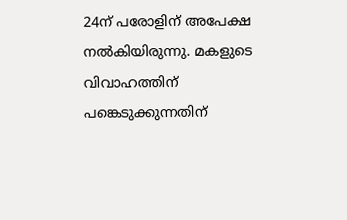24ന് പരോളിന് അപേക്ഷ നല്‍കിയിരുന്നു. മകളുടെ വിവാഹത്തിന് പങ്കെടുക്കുന്നതിന്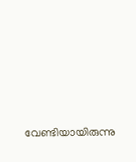വേണ്ടിയായിരുന്നു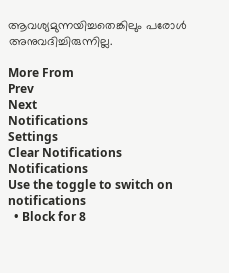ആവശ്യമുന്നയിച്ചതെങ്കിലും പരോള്‍ അനുവദിച്ചിരുന്നില്ല.

More From
Prev
Next
Notifications
Settings
Clear Notifications
Notifications
Use the toggle to switch on notifications
  • Block for 8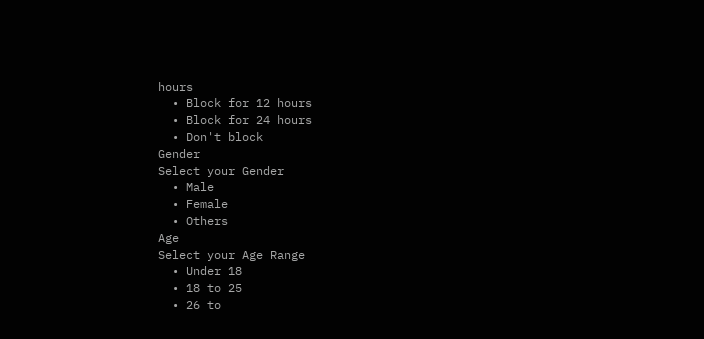hours
  • Block for 12 hours
  • Block for 24 hours
  • Don't block
Gender
Select your Gender
  • Male
  • Female
  • Others
Age
Select your Age Range
  • Under 18
  • 18 to 25
  • 26 to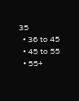35
  • 36 to 45
  • 45 to 55
  • 55+